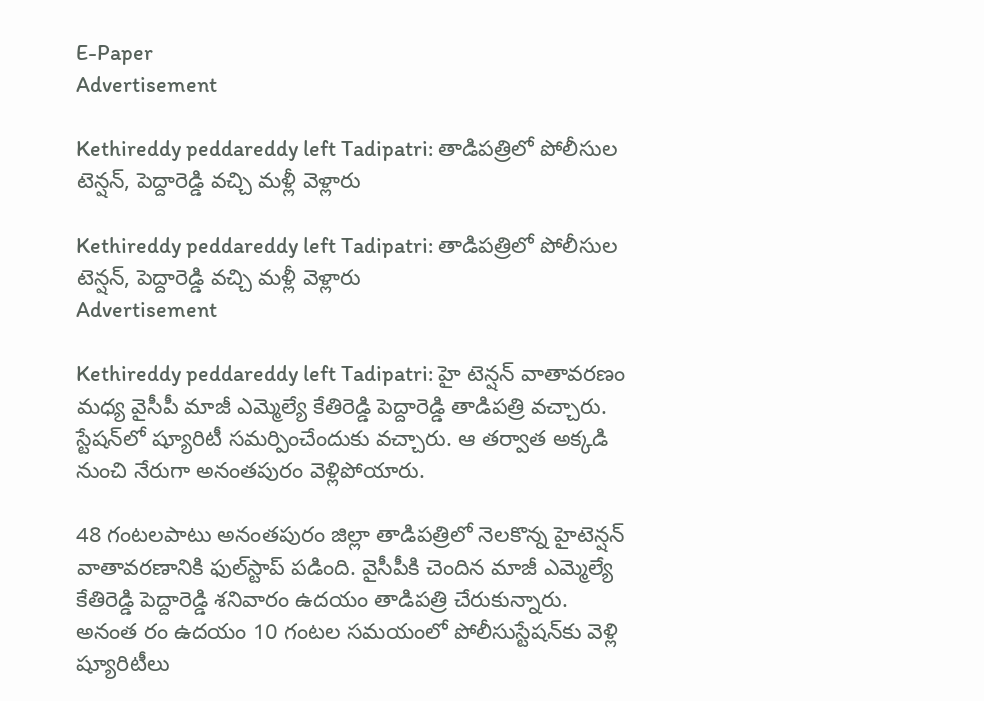E-Paper
Advertisement

Kethireddy peddareddy left Tadipatri: తాడిపత్రిలో పోలీసుల టెన్షన్, పెద్దారెడ్డి వచ్చి మళ్లీ వెళ్లారు

Kethireddy peddareddy left Tadipatri: తాడిపత్రిలో పోలీసుల టెన్షన్, పెద్దారెడ్డి వచ్చి మళ్లీ వెళ్లారు
Advertisement

Kethireddy peddareddy left Tadipatri: హై టెన్షన్ వాతావరణం మధ్య వైసీపీ మాజీ ఎమ్మెల్యే కేతిరెడ్డి పెద్దారెడ్డి తాడిపత్రి వచ్చారు. స్టేషన్‌లో ష్యూరిటీ సమర్పించేందుకు వచ్చారు. ఆ తర్వాత అక్కడి నుంచి నేరుగా అనంతపురం వెళ్లిపోయారు.

48 గంటలపాటు అనంతపురం జిల్లా తాడిపత్రిలో నెలకొన్న హైటెన్షన్ వాతావరణానికి ఫుల్‌స్టాప్ పడింది. వైసీపీకి చెందిన మాజీ ఎమ్మెల్యే కేతిరెడ్డి పెద్దారెడ్డి శనివారం ఉదయం తాడిపత్రి చేరుకున్నారు. అనంత రం ఉదయం 10 గంటల సమయంలో పోలీసు‌స్టేషన్‌కు వెళ్లి ష్యూరిటీలు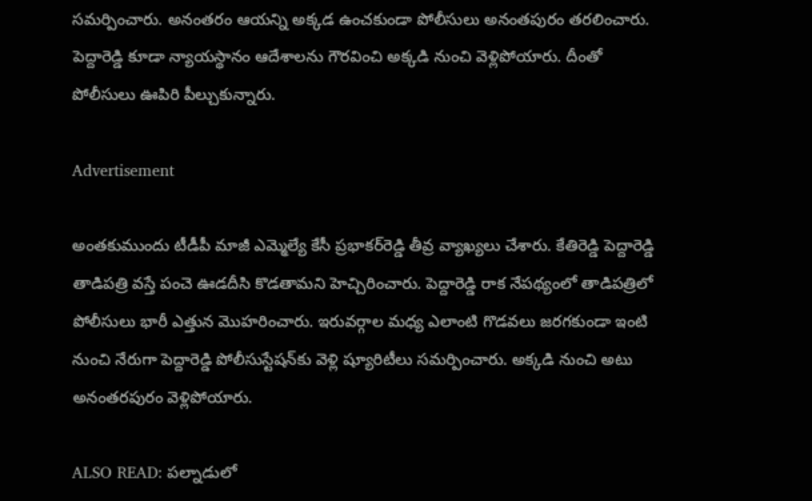సమర్పించారు. అనంతరం ఆయన్ని అక్కడ ఉంచకుండా పోలీసులు అనంతపురం తరలించారు. పెద్దారెడ్డి కూడా న్యాయస్థానం ఆదేశాలను గౌరవించి అక్కడి నుంచి వెళ్లిపోయారు. దీంతో పోలీసులు ఊపిరి పీల్చుకున్నారు.

Advertisement

అంతకుముందు టీడీపీ మాజీ ఎమ్మెల్యే కేసీ ప్రభాకర్‌రెడ్డి తీవ్ర వ్యాఖ్యలు చేశారు. కేతిరెడ్డి పెద్దారెడ్డి తాడిపత్రి వస్తే పంచె ఊడదీసి కొడతామని హెచ్చిరించారు. పెద్దారెడ్డి రాక నేపథ్యంలో తాడిపత్రిలో పోలీసులు భారీ ఎత్తున మొహరించారు. ఇరు‌వర్గాల మధ్య ఎలాంటి గొడవలు జరగకుండా ఇంటి నుంచి నేరుగా పెద్దారెడ్డి పోలీసు‌స్టేషన్‌కు వెళ్లి ష్యూరిటీలు సమర్పించారు. అక్కడి నుంచి అటు అనంతరపురం వెళ్లిపోయారు.

ALSO READ: పల్నాడులో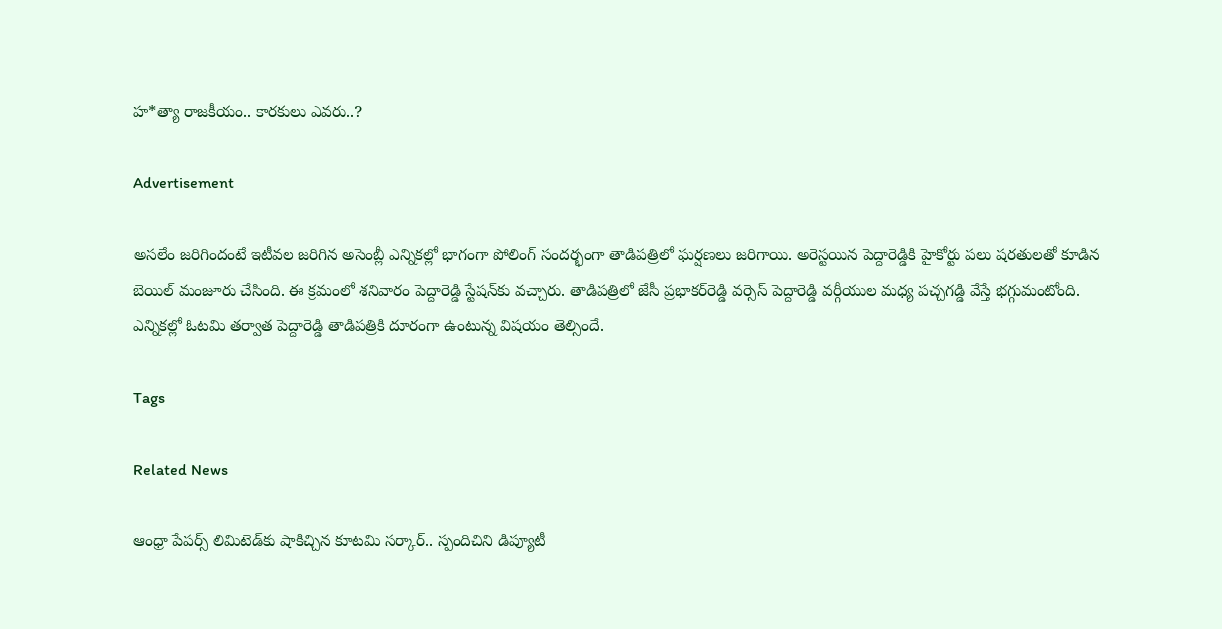హ*త్యా రాజకీయం.. కారకులు ఎవరు..?

Advertisement

అసలేం జరిగిందంటే ఇటీవల జరిగిన అసెంబ్లీ ఎన్నికల్లో భాగంగా పోలింగ్ సందర్భంగా తాడిపత్రిలో ఘర్షణలు జరిగాయి. అరెస్టయిన పెద్దారెడ్డికి హైకోర్టు పలు షరతులతో కూడిన బెయిల్ మంజూరు చేసింది. ఈ క్రమంలో శనివారం పెద్దారెడ్డి స్టేషన్‌కు వచ్చారు. తాడిపత్రిలో జేసీ ప్రభాకర్‌రెడ్డి వర్సెస్ పెద్దారెడ్డి వర్గీయుల మధ్య పచ్చగడ్డి వేస్తే భగ్గుమంటోంది. ఎన్నికల్లో ఓటమి తర్వాత పెద్దారెడ్డి తాడిపత్రికి దూరంగా ఉంటున్న విషయం తెల్సిందే.

Tags

Related News

ఆంధ్రా పేపర్స్ లిమిటెడ్‌కు షాకిచ్చిన కూటమి సర్కార్.. స్పందిచిని డిప్యూటీ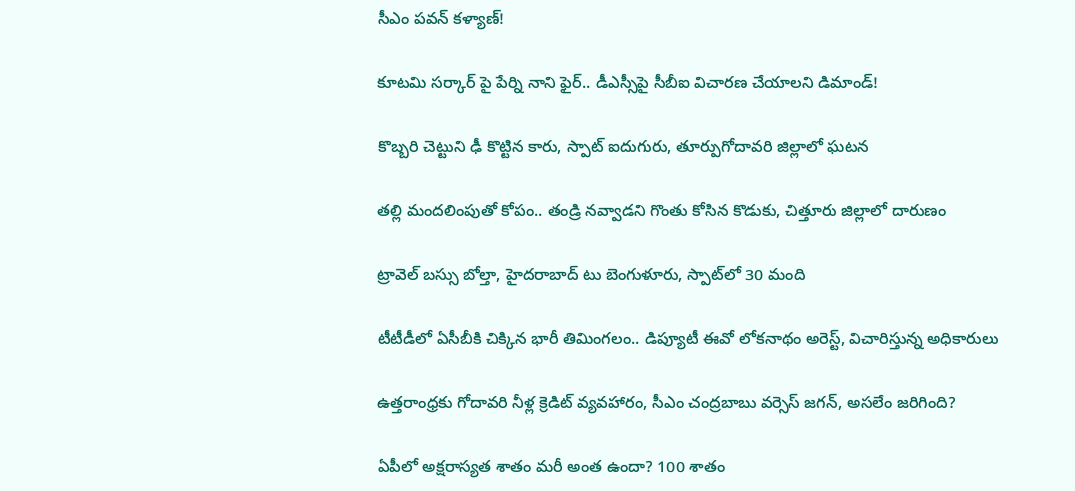సీఎం పవన్ కళ్యాణ్!

కూటమి సర్కార్ పై పేర్ని నాని ఫైర్.. డీఎస్సీపై సీబీఐ విచారణ చేయాలని డిమాండ్!

కొబ్బరి చెట్టుని ఢీ కొట్టిన కారు, స్పాట్ ఐదుగురు, తూర్పుగోదావరి జిల్లాలో ఘటన

తల్లి మందలింపుతో కోపం.. తండ్రి నవ్వాడని గొంతు కోసిన కొడుకు, చిత్తూరు జిల్లాలో దారుణం

ట్రావెల్ బస్సు బోల్తా, హైదరాబాద్ టు బెంగుళూరు, స్పాట్‌లో 30 మంది

టీటీడీలో ఏసీబీకి చిక్కిన భారీ తిమింగలం.. డిప్యూటీ ఈవో లోకనాథం అరెస్ట్, విచారిస్తున్న అధికారులు

ఉత్తరాంధ్రకు గోదావరి నీళ్ల క్రెడిట్ వ్యవహారం, సీఎం చంద్రబాబు వర్సెస్ జగన్, అసలేం జరిగింది?

ఏపీలో అక్షరాస్యత శాతం మరీ అంత ఉందా? 100 శాతం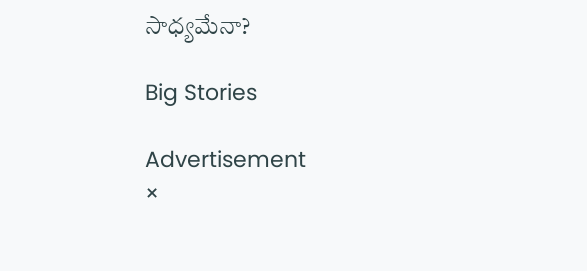సాధ్యమేనా?

Big Stories

Advertisement
×